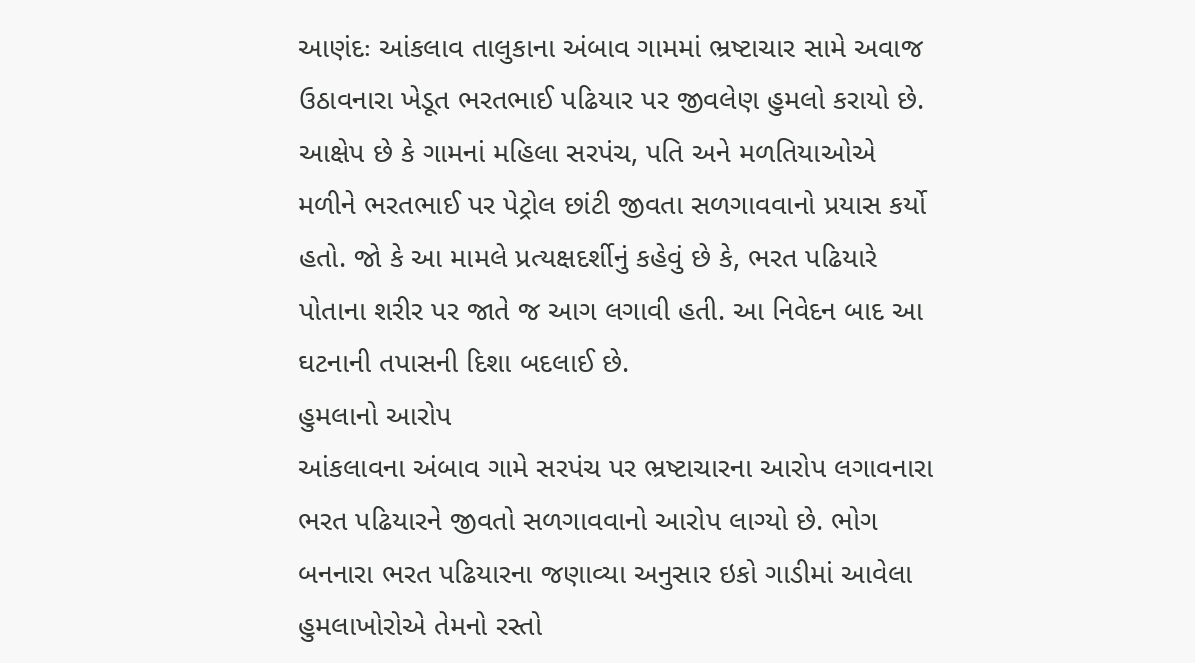આણંદઃ આંકલાવ તાલુકાના અંબાવ ગામમાં ભ્રષ્ટાચાર સામે અવાજ ઉઠાવનારા ખેડૂત ભરતભાઈ પઢિયાર પર જીવલેણ હુમલો કરાયો છે. આક્ષેપ છે કે ગામનાં મહિલા સરપંચ, પતિ અને મળતિયાઓએ મળીને ભરતભાઈ પર પેટ્રોલ છાંટી જીવતા સળગાવવાનો પ્રયાસ કર્યો હતો. જો કે આ મામલે પ્રત્યક્ષદર્શીનું કહેવું છે કે, ભરત પઢિયારે પોતાના શરીર પર જાતે જ આગ લગાવી હતી. આ નિવેદન બાદ આ ઘટનાની તપાસની દિશા બદલાઈ છે.
હુમલાનો આરોપ
આંકલાવના અંબાવ ગામે સરપંચ પર ભ્રષ્ટાચારના આરોપ લગાવનારા ભરત પઢિયારને જીવતો સળગાવવાનો આરોપ લાગ્યો છે. ભોગ બનનારા ભરત પઢિયારના જણાવ્યા અનુસાર ઇકો ગાડીમાં આવેલા હુમલાખોરોએ તેમનો રસ્તો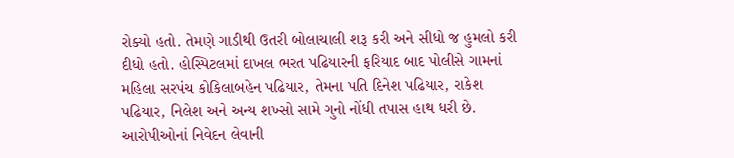રોક્યો હતો. તેમણે ગાડીથી ઉતરી બોલાચાલી શરૂ કરી અને સીધો જ હુમલો કરી દીધો હતો. હોસ્પિટલમાં દાખલ ભરત પઢિયારની ફરિયાદ બાદ પોલીસે ગામનાં મહિલા સરપંચ કોકિલાબહેન પઢિયાર, તેમના પતિ દિનેશ પઢિયાર, રાકેશ પઢિયાર, નિલેશ અને અન્ય શખ્સો સામે ગુનો નોંધી તપાસ હાથ ધરી છે. આરોપીઓનાં નિવેદન લેવાની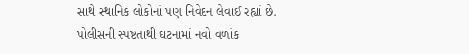સાથે સ્થાનિક લોકોનાં પણ નિવેદન લેવાઈ રહ્યાં છે.
પોલીસની સ્પષ્ટતાથી ઘટનામાં નવો વળાંક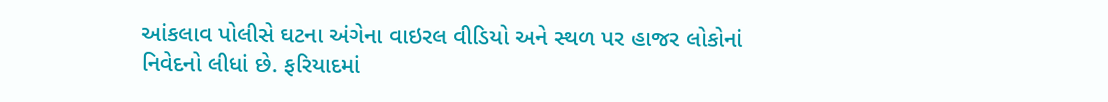આંકલાવ પોલીસે ઘટના અંગેના વાઇરલ વીડિયો અને સ્થળ પર હાજર લોકોનાં નિવેદનો લીધાં છે. ફરિયાદમાં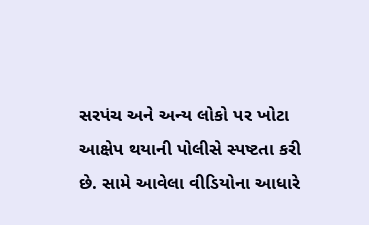સરપંચ અને અન્ય લોકો પર ખોટા આક્ષેપ થયાની પોલીસે સ્પષ્ટતા કરી છે. સામે આવેલા વીડિયોના આધારે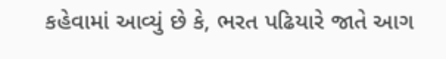કહેવામાં આવ્યું છે કે, ભરત પઢિયારે જાતે આગ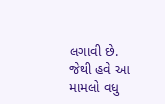લગાવી છે. જેથી હવે આ મામલો વધુ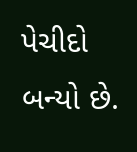પેચીદો બન્યો છે.